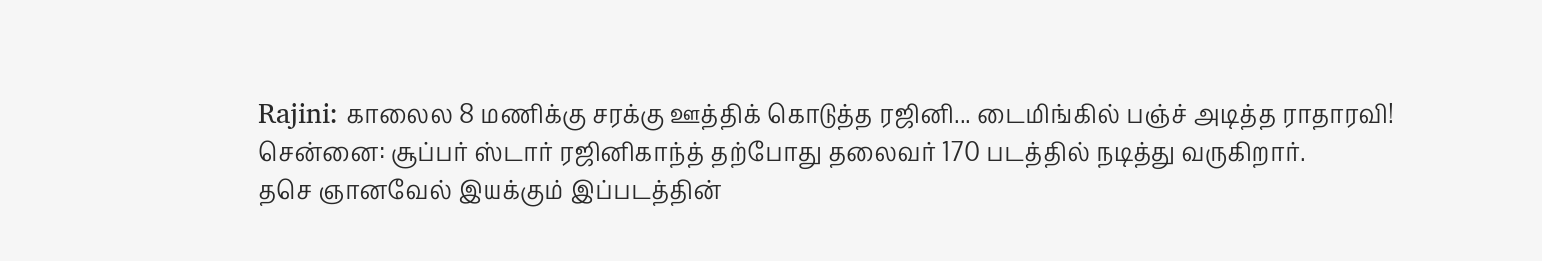Rajini: காலைல 8 மணிக்கு சரக்கு ஊத்திக் கொடுத்த ரஜினி... டைமிங்கில் பஞ்ச் அடித்த ராதாரவி!
சென்னை: சூப்பர் ஸ்டார் ரஜினிகாந்த் தற்போது தலைவர் 170 படத்தில் நடித்து வருகிறார்.
தசெ ஞானவேல் இயக்கும் இப்படத்தின்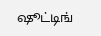ஷூட்டிங்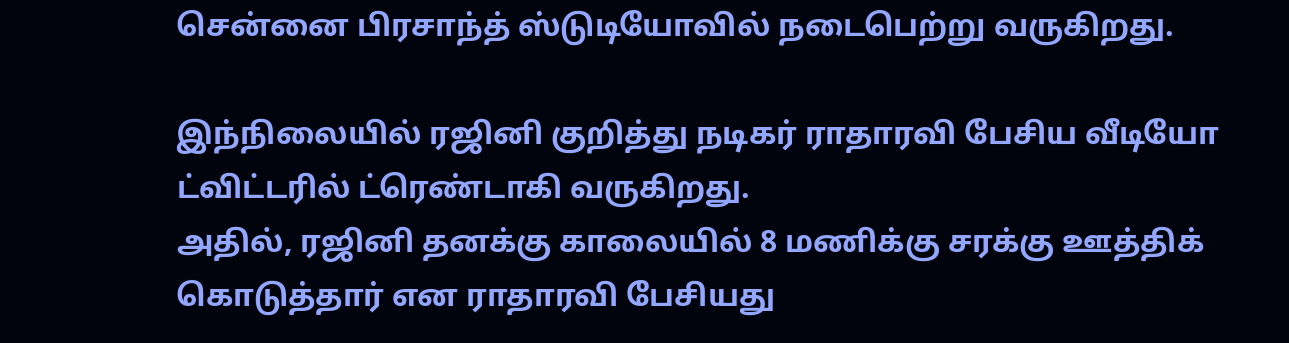சென்னை பிரசாந்த் ஸ்டுடியோவில் நடைபெற்று வருகிறது.

இந்நிலையில் ரஜினி குறித்து நடிகர் ராதாரவி பேசிய வீடியோ ட்விட்டரில் ட்ரெண்டாகி வருகிறது.
அதில், ரஜினி தனக்கு காலையில் 8 மணிக்கு சரக்கு ஊத்திக் கொடுத்தார் என ராதாரவி பேசியது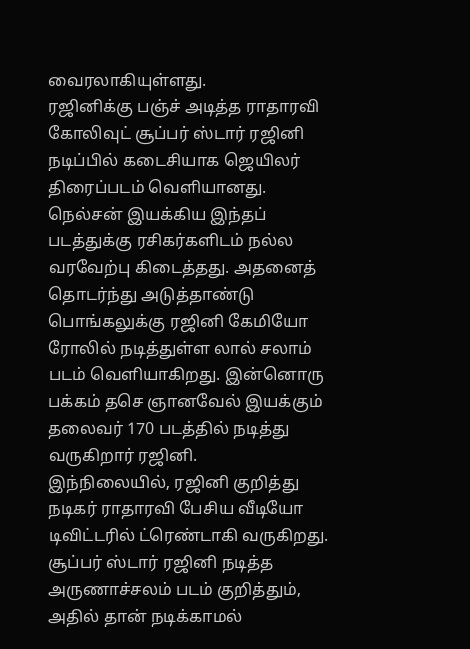வைரலாகியுள்ளது.
ரஜினிக்கு பஞ்ச் அடித்த ராதாரவி
கோலிவுட் சூப்பர் ஸ்டார் ரஜினி நடிப்பில் கடைசியாக ஜெயிலர் திரைப்படம் வெளியானது. நெல்சன் இயக்கிய இந்தப் படத்துக்கு ரசிகர்களிடம் நல்ல வரவேற்பு கிடைத்தது. அதனைத் தொடர்ந்து அடுத்தாண்டு பொங்கலுக்கு ரஜினி கேமியோ ரோலில் நடித்துள்ள லால் சலாம் படம் வெளியாகிறது. இன்னொரு பக்கம் தசெ ஞானவேல் இயக்கும் தலைவர் 170 படத்தில் நடித்து வருகிறார் ரஜினி.
இந்நிலையில், ரஜினி குறித்து நடிகர் ராதாரவி பேசிய வீடியோ டிவிட்டரில் ட்ரெண்டாகி வருகிறது. சூப்பர் ஸ்டார் ரஜினி நடித்த அருணாச்சலம் படம் குறித்தும், அதில் தான் நடிக்காமல்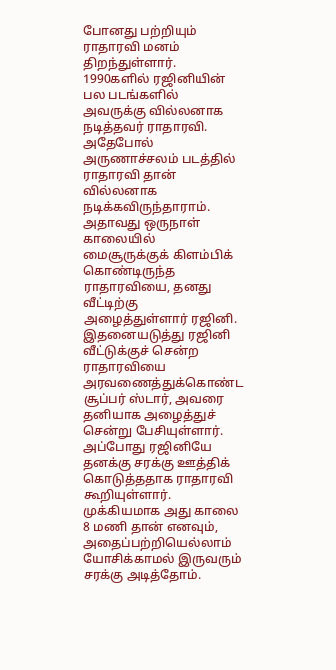போனது பற்றியும் ராதாரவி மனம் திறந்துள்ளார். 1990களில் ரஜினியின் பல படங்களில் அவருக்கு வில்லனாக நடித்தவர் ராதாரவி. அதேபோல் அருணாச்சலம் படத்தில் ராதாரவி தான் வில்லனாக நடிக்கவிருந்தாராம்.
அதாவது ஒருநாள் காலையில் மைசூருக்குக் கிளம்பிக் கொண்டிருந்த ராதாரவியை, தனது வீட்டிற்கு அழைத்துள்ளார் ரஜினி. இதனையடுத்து ரஜினி வீட்டுக்குச் சென்ற ராதாரவியை அரவணைத்துக்கொண்ட சூப்பர் ஸ்டார், அவரை தனியாக அழைத்துச் சென்று பேசியுள்ளார். அப்போது ரஜினியே தனக்கு சரக்கு ஊத்திக் கொடுத்ததாக ராதாரவி கூறியுள்ளார். முக்கியமாக அது காலை 8 மணி தான் எனவும், அதைப்பற்றியெல்லாம் யோசிக்காமல் இருவரும் சரக்கு அடித்தோம்.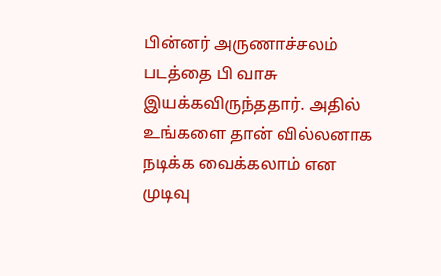பின்னர் அருணாச்சலம் படத்தை பி வாசு இயக்கவிருந்ததார். அதில் உங்களை தான் வில்லனாக நடிக்க வைக்கலாம் என முடிவு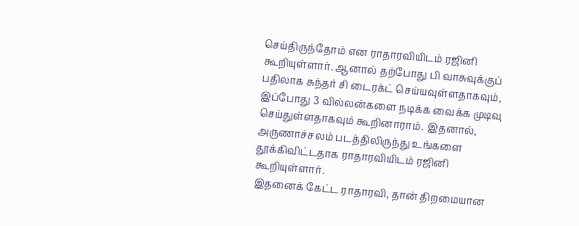செய்திருந்தோம் என ராதாரவியிடம் ரஜினி கூறியுள்ளார். ஆனால் தற்போது பி வாசுவுக்குப் பதிலாக சுந்தர் சி டைரக்ட் செய்யவுள்ளதாகவும், இப்போது 3 வில்லன்களை நடிக்க வைக்க முடிவு செய்துள்ளதாகவும் கூறினாராம். இதனால், அருணாச்சலம் படத்திலிருந்து உங்களை தூக்கிவிட்டதாக ராதாரவியிடம் ரஜினி கூறியுள்ளார்.
இதனைக் கேட்ட ராதாரவி, தான் திறமையான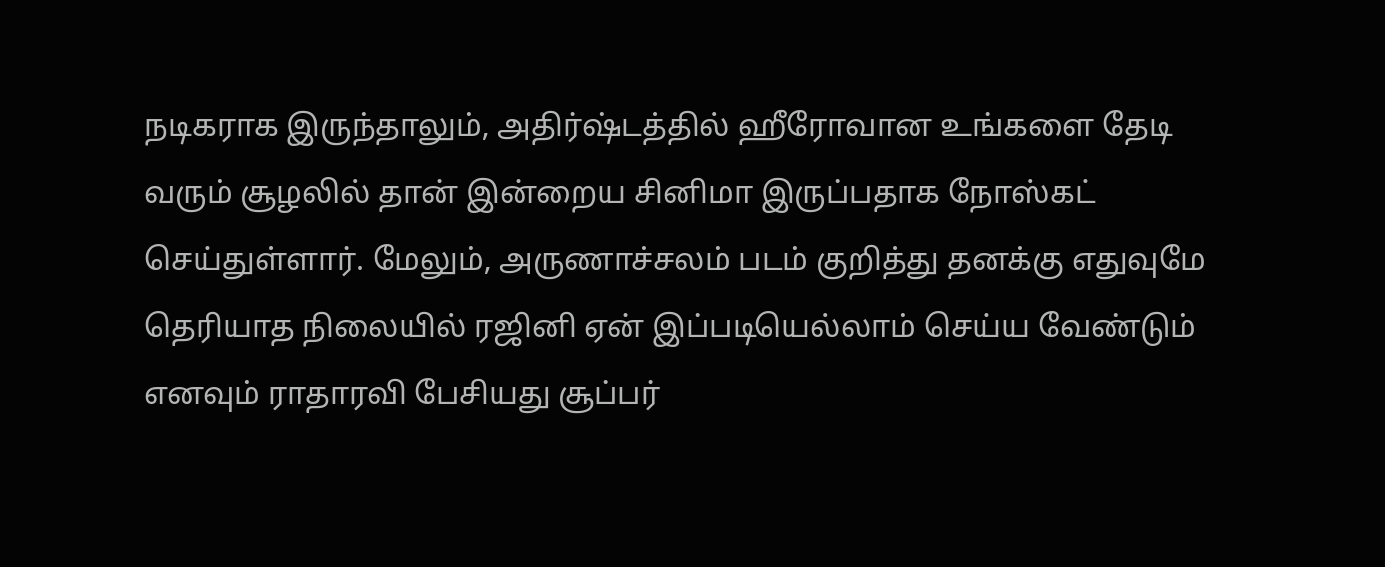நடிகராக இருந்தாலும், அதிர்ஷ்டத்தில் ஹீரோவான உங்களை தேடி வரும் சூழலில் தான் இன்றைய சினிமா இருப்பதாக நோஸ்கட் செய்துள்ளார். மேலும், அருணாச்சலம் படம் குறித்து தனக்கு எதுவுமே தெரியாத நிலையில் ரஜினி ஏன் இப்படியெல்லாம் செய்ய வேண்டும் எனவும் ராதாரவி பேசியது சூப்பர்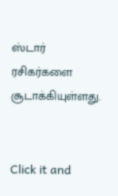ஸ்டார் ரசிகர்களை சூடாக்கியுள்ளது.


Click it and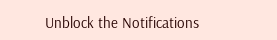Unblock the Notifications